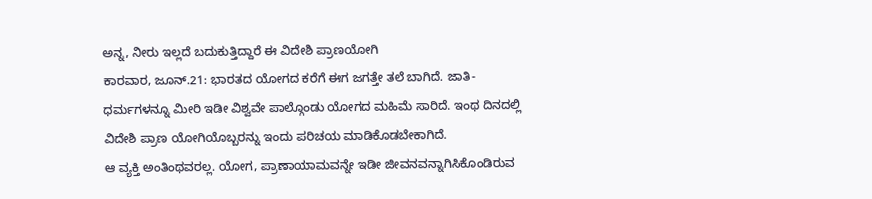ಅನ್ನ, ನೀರು ಇಲ್ಲದೆ ಬದುಕುತ್ತಿದ್ದಾರೆ ಈ ವಿದೇಶಿ ಪ್ರಾಣಯೋಗಿ
ಕಾರವಾರ, ಜೂನ್.21: ಭಾರತದ ಯೋಗದ ಕರೆಗೆ ಈಗ ಜಗತ್ತೇ ತಲೆ ಬಾಗಿದೆ. ಜಾತಿ- ಧರ್ಮಗಳನ್ನೂ ಮೀರಿ ಇಡೀ ವಿಶ್ವವೇ ಪಾಲ್ಗೊಂಡು ಯೋಗದ ಮಹಿಮೆ ಸಾರಿದೆ. ಇಂಥ ದಿನದಲ್ಲಿ ವಿದೇಶಿ ಪ್ರಾಣ ಯೋಗಿಯೊಬ್ಬರನ್ನು ಇಂದು ಪರಿಚಯ ಮಾಡಿಕೊಡಬೇಕಾಗಿದೆ.
ಆ ವ್ಯಕ್ತಿ ಅಂತಿಂಥವರಲ್ಲ. ಯೋಗ, ಪ್ರಾಣಾಯಾಮವನ್ನೇ ಇಡೀ ಜೀವನವನ್ನಾಗಿಸಿಕೊಂಡಿರುವ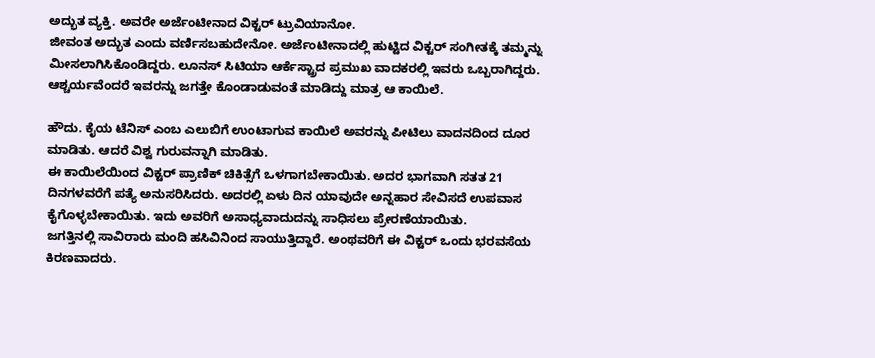ಅದ್ಭುತ ವ್ಯಕ್ತಿ. ಅವರೇ ಅರ್ಜೆಂಟೀನಾದ ವಿಕ್ಟರ್ ಟ್ರುವಿಯಾನೋ.
ಜೀವಂತ ಅದ್ಭುತ ಎಂದು ವರ್ಣಿಸಬಹುದೇನೋ. ಅರ್ಜೆಂಟೀನಾದಲ್ಲಿ ಹುಟ್ಟಿದ ವಿಕ್ಟರ್ ಸಂಗೀತಕ್ಕೆ ತಮ್ಮನ್ನು ಮೀಸಲಾಗಿಸಿಕೊಂಡಿದ್ದರು. ಲೂನಸ್ ಸಿಟಿಯಾ ಆರ್ಕೆಸ್ಟ್ರಾದ ಪ್ರಮುಖ ವಾದಕರಲ್ಲಿ ಇವರು ಒಬ್ಬರಾಗಿದ್ದರು. ಆಶ್ಚರ್ಯವೆಂದರೆ ಇವರನ್ನು ಜಗತ್ತೇ ಕೊಂಡಾಡುವಂತೆ ಮಾಡಿದ್ದು ಮಾತ್ರ ಆ ಕಾಯಿಲೆ.

ಹೌದು. ಕೈಯ ಟೆನಿಸ್ ಎಂಬ ಎಲುಬಿಗೆ ಉಂಟಾಗುವ ಕಾಯಿಲೆ ಅವರನ್ನು ಪೀಟಿಲು ವಾದನದಿಂದ ದೂರ ಮಾಡಿತು. ಆದರೆ ವಿಶ್ವ ಗುರುವನ್ನಾಗಿ ಮಾಡಿತು.
ಈ ಕಾಯಿಲೆಯಿಂದ ವಿಕ್ಟರ್ ಪ್ರಾಣಿಕ್ ಚಿಕಿತ್ಸೆಗೆ ಒಳಗಾಗಬೇಕಾಯಿತು. ಅದರ ಭಾಗವಾಗಿ ಸತತ 21 ದಿನಗಳವರೆಗೆ ಪತ್ಯೆ ಅನುಸರಿಸಿದರು. ಅದರಲ್ಲಿ ಏಳು ದಿನ ಯಾವುದೇ ಅನ್ನಹಾರ ಸೇವಿಸದೆ ಉಪವಾಸ ಕೈಗೊಳ್ಳಬೇಕಾಯಿತು. ಇದು ಅವರಿಗೆ ಅಸಾಧ್ಯವಾದುದನ್ನು ಸಾಧಿಸಲು ಪ್ರೇರಣೆಯಾಯಿತು.
ಜಗತ್ತಿನಲ್ಲಿ ಸಾವಿರಾರು ಮಂದಿ ಹಸಿವಿನಿಂದ ಸಾಯುತ್ತಿದ್ದಾರೆ. ಅಂಥವರಿಗೆ ಈ ವಿಕ್ಟರ್ ಒಂದು ಭರವಸೆಯ ಕಿರಣವಾದರು.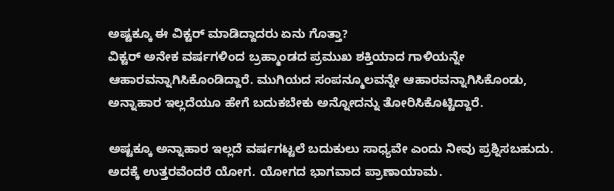ಅಷ್ಟಕ್ಕೂ ಈ ವಿಕ್ಟರ್ ಮಾಡಿದ್ದಾದರು ಏನು ಗೊತ್ತಾ?
ವಿಕ್ಟರ್ ಅನೇಕ ವರ್ಷಗಳಿಂದ ಬ್ರಹ್ಮಾಂಡದ ಪ್ರಮುಖ ಶಕ್ತಿಯಾದ ಗಾಳಿಯನ್ನೇ ಆಹಾರವನ್ನಾಗಿಸಿಕೊಂಡಿದ್ದಾರೆ. ಮುಗಿಯದ ಸಂಪನ್ಮೂಲವನ್ನೇ ಆಹಾರವನ್ನಾಗಿಸಿಕೊಂಡು, ಅನ್ನಾಹಾರ ಇಲ್ಲದೆಯೂ ಹೇಗೆ ಬದುಕಬೇಕು ಅನ್ನೋದನ್ನು ತೋರಿಸಿಕೊಟ್ಟಿದ್ದಾರೆ.

ಅಷ್ಟಕ್ಕೂ ಅನ್ನಾಹಾರ ಇಲ್ಲದೆ ವರ್ಷಗಟ್ಟಲೆ ಬದುಕುಲು ಸಾಧ್ಯವೇ ಎಂದು ನೀವು ಪ್ರಶ್ನಿಸಬಹುದು. ಅದಕ್ಕೆ ಉತ್ತರವೆಂದರೆ ಯೋಗ. ಯೋಗದ ಭಾಗವಾದ ಪ್ರಾಣಾಯಾಮ.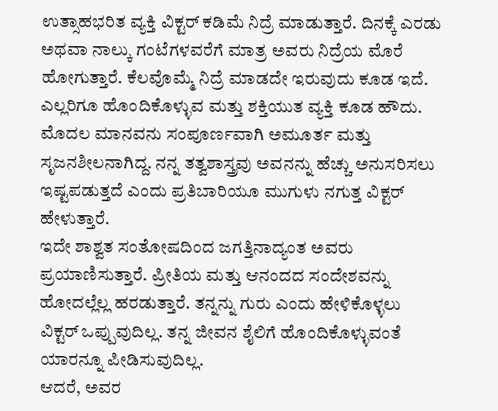ಉತ್ಸಾಹಭರಿತ ವ್ಯಕ್ತಿ ವಿಕ್ಟರ್ ಕಡಿಮೆ ನಿದ್ರೆ ಮಾಡುತ್ತಾರೆ. ದಿನಕ್ಕೆ ಎರಡು ಅಥವಾ ನಾಲ್ಕು ಗಂಟೆಗಳವರೆಗೆ ಮಾತ್ರ ಅವರು ನಿದ್ರೆಯ ಮೊರೆ ಹೋಗುತ್ತಾರೆ. ಕೆಲವೊಮ್ಮೆ ನಿದ್ರೆ ಮಾಡದೇ ಇರುವುದು ಕೂಡ ಇದೆ. ಎಲ್ಲರಿಗೂ ಹೊಂದಿಕೊಳ್ಳುವ ಮತ್ತು ಶಕ್ತಿಯುತ ವ್ಯಕ್ತಿ ಕೂಡ ಹೌದು.
ಮೊದಲ ಮಾನವನು ಸಂಪೂರ್ಣವಾಗಿ ಅಮೂರ್ತ ಮತ್ತು ಸೃಜನಶೀಲನಾಗಿದ್ದ. ನನ್ನ ತತ್ವಶಾಸ್ತ್ರವು ಅವನನ್ನು ಹೆಚ್ಚು ಅನುಸರಿಸಲು ಇಷ್ಟಪಡುತ್ತದೆ ಎಂದು ಪ್ರತಿಬಾರಿಯೂ ಮುಗುಳು ನಗುತ್ತ ವಿಕ್ಟರ್ ಹೇಳುತ್ತಾರೆ.
ಇದೇ ಶಾಶ್ವತ ಸಂತೋಷದಿಂದ ಜಗತ್ತಿನಾದ್ಯಂತ ಅವರು ಪ್ರಯಾಣಿಸುತ್ತಾರೆ. ಪ್ರೀತಿಯ ಮತ್ತು ಆನಂದದ ಸಂದೇಶವನ್ನು ಹೋದಲ್ಲೆಲ್ಲ ಹರಡುತ್ತಾರೆ. ತನ್ನನ್ನು ಗುರು ಎಂದು ಹೇಳಿಕೊಳ್ಳಲು ವಿಕ್ಟರ್ ಒಪ್ಪುವುದಿಲ್ಲ. ತನ್ನ ಜೀವನ ಶೈಲಿಗೆ ಹೊಂದಿಕೊಳ್ಳುವಂತೆ ಯಾರನ್ನೂ ಪೀಡಿಸುವುದಿಲ್ಲ.
ಆದರೆ, ಅವರ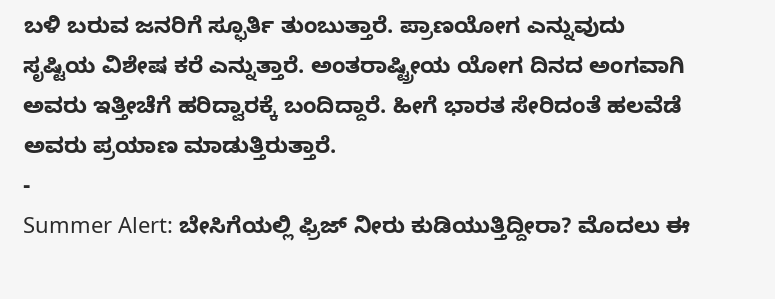ಬಳಿ ಬರುವ ಜನರಿಗೆ ಸ್ಫೂರ್ತಿ ತುಂಬುತ್ತಾರೆ. ಪ್ರಾಣಯೋಗ ಎನ್ನುವುದು ಸೃಷ್ಟಿಯ ವಿಶೇಷ ಕರೆ ಎನ್ನುತ್ತಾರೆ. ಅಂತರಾಷ್ಟ್ರೀಯ ಯೋಗ ದಿನದ ಅಂಗವಾಗಿ ಅವರು ಇತ್ತೀಚೆಗೆ ಹರಿದ್ವಾರಕ್ಕೆ ಬಂದಿದ್ದಾರೆ. ಹೀಗೆ ಭಾರತ ಸೇರಿದಂತೆ ಹಲವೆಡೆ ಅವರು ಪ್ರಯಾಣ ಮಾಡುತ್ತಿರುತ್ತಾರೆ.
-
Summer Alert: ಬೇಸಿಗೆಯಲ್ಲಿ ಫ್ರಿಜ್ ನೀರು ಕುಡಿಯುತ್ತಿದ್ದೀರಾ? ಮೊದಲು ಈ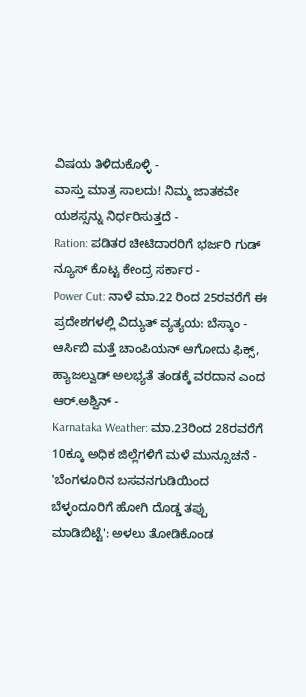ವಿಷಯ ತಿಳಿದುಕೊಳ್ಳಿ -
ವಾಸ್ತು ಮಾತ್ರ ಸಾಲದು! ನಿಮ್ಮ ಜಾತಕವೇ ಯಶಸ್ಸನ್ನು ನಿರ್ಧರಿಸುತ್ತದೆ -
Ration: ಪಡಿತರ ಚೀಟಿದಾರರಿಗೆ ಭರ್ಜರಿ ಗುಡ್ ನ್ಯೂಸ್ ಕೊಟ್ಟ ಕೇಂದ್ರ ಸರ್ಕಾರ -
Power Cut: ನಾಳೆ ಮಾ.22 ರಿಂದ 25ರವರೆಗೆ ಈ ಪ್ರದೇಶಗಳಲ್ಲಿ ವಿದ್ಯುತ್ ವ್ಯತ್ಯಯ: ಬೆಸ್ಕಾಂ -
ಆರ್ಸಿಬಿ ಮತ್ತೆ ಚಾಂಪಿಯನ್ ಆಗೋದು ಫಿಕ್ಸ್, ಹ್ಯಾಜಲ್ವುಡ್ ಅಲಭ್ಯತೆ ತಂಡಕ್ಕೆ ವರದಾನ ಎಂದ ಆರ್.ಅಶ್ವಿನ್ -
Karnataka Weather: ಮಾ.23ರಿಂದ 28ರವರೆಗೆ 10ಕ್ಕೂ ಅಧಿಕ ಜಿಲ್ಲೆಗಳಿಗೆ ಮಳೆ ಮುನ್ಸೂಚನೆ -
'ಬೆಂಗಳೂರಿನ ಬಸವನಗುಡಿಯಿಂದ ಬೆಳ್ಳಂದೂರಿಗೆ ಹೋಗಿ ದೊಡ್ಡ ತಪ್ಪು ಮಾಡಿಬಿಟ್ಟೆ': ಅಳಲು ತೋಡಿಕೊಂಡ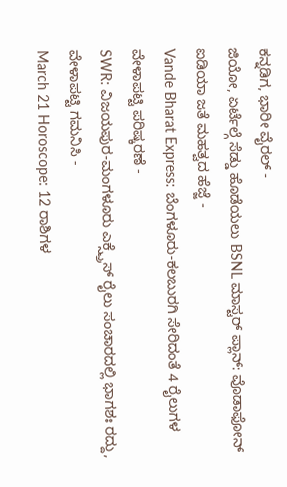ಕನ್ನಡಿಗ, ಭಾರೀ ವೈರಲ್ -
ಜಿಯೋ, ಏರ್ಟೆಲ್ಗೆ ಸೆಡ್ಡು ಹೊಡೆಯಲು BSNL ಮಾಸ್ಟರ್ ಪ್ಲಾನ್: ವೊಡಾಫೋನ್ ಐಡಿಯಾ ಜತೆ ಮಹತ್ವದ ಹೆಜ್ಜೆ -
Vande Bharat Express: ಬೆಂಗಳೂರು-ಕಲಬುರಗಿ ಸೇರಿದಂತೆ 4 ರೈಲುಗಳ ವೇಳಾಪಟ್ಟಿ ಪರಿಷ್ಕರಣೆ -
SWR: ವಿಜಯಪುರ-ಮಂಗಳೂರು ಎಕ್ಸ್ಪ್ರೆಸ್ ರೈಲು ಸಂಚಾರದಲ್ಲಿ ಭಾಗಶಃ ರದ್ದು, ವೇಳಾಪಟ್ಟಿ ಗಮನಿಸಿ -
March 21 Horoscope: 12 ರಾಶಿಗಳ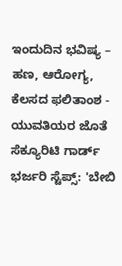ಇಂದುದಿನ ಭವಿಷ್ಯ – ಹಣ, ಆರೋಗ್ಯ, ಕೆಲಸದ ಫಲಿತಾಂಶ -
ಯುವತಿಯರ ಜೊತೆ ಸೆಕ್ಯೂರಿಟಿ ಗಾರ್ಡ್ ಭರ್ಜರಿ ಸ್ಟೆಪ್ಸ್: 'ಬೇಬಿ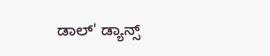ಡಾಲ್' ಡ್ಯಾನ್ಸ್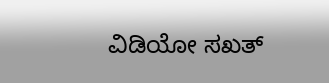ವಿಡಿಯೋ ಸಖತ್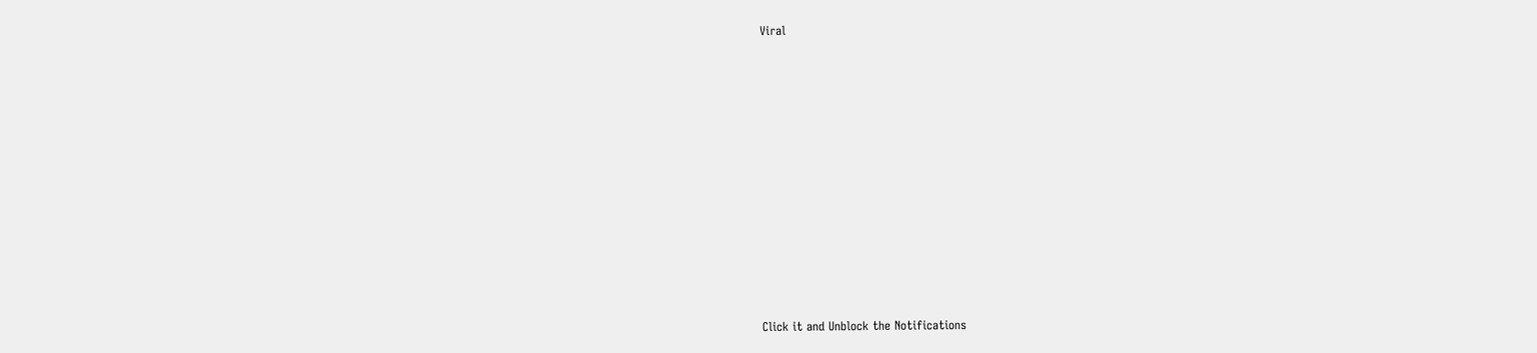Viral












Click it and Unblock the Notifications